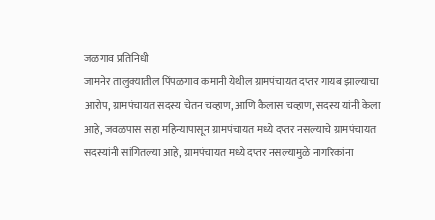जळगाव प्रतिनिधी
जामनेर तालुक्यातील पिंपळगाव कमानी येथील ग्रामपंचायत दप्तर गायब झाल्याचा आरोप, ग्रामपंचायत सदस्य चेतन चव्हाण, आणि कैलास चव्हाण, सदस्य यांनी केला आहे, जवळपास सहा महिन्यापासून ग्रामपंचायत मध्ये दप्तर नसल्याचे ग्रामपंचायत सदस्यांनी सांगितल्या आहे, ग्रामपंचायत मध्ये दप्तर नसल्यामुळे नागरिकांना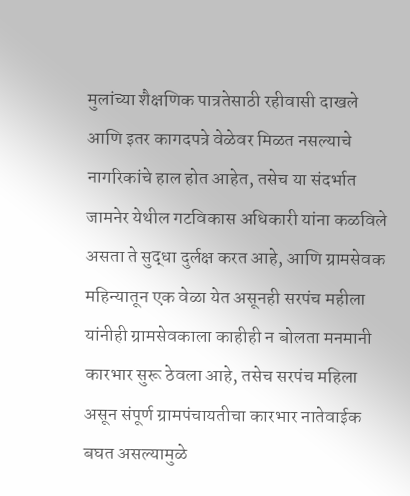मुलांच्या शैक्षणिक पात्रतेसाठी रहीवासी दाखले आणि इतर कागदपत्रे वेळेवर मिळत नसल्याचे नागरिकांचे हाल होत आहेत, तसेच या संदर्भात जामनेर येथील गटविकास अधिकारी यांना कळविले असता ते सुद्धा दुर्लक्ष करत आहे, आणि ग्रामसेवक महिन्यातून एक वेळा येत असूनही सरपंच महीला यांनीही ग्रामसेवकाला काहीही न बोलता मनमानी कारभार सुरू ठेवला आहे, तसेच सरपंच महिला असून संपूर्ण ग्रामपंचायतीचा कारभार नातेवाईक
बघत असल्यामुळे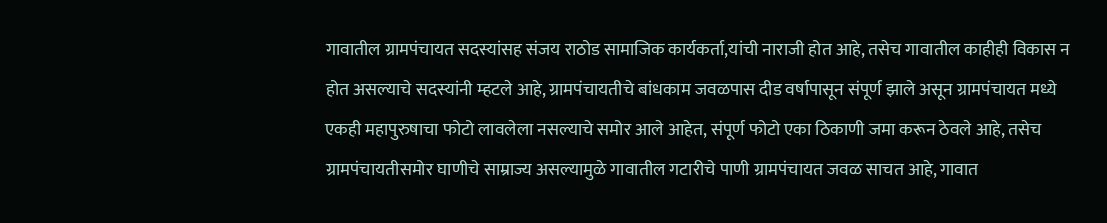गावातील ग्रामपंचायत सदस्यांसह संजय राठोड सामाजिक कार्यकर्ता,यांची नाराजी होत आहे, तसेच गावातील काहीही विकास न होत असल्याचे सदस्यांनी म्हटले आहे, ग्रामपंचायतीचे बांधकाम जवळपास दीड वर्षापासून संपूर्ण झाले असून ग्रामपंचायत मध्ये एकही महापुरुषाचा फोटो लावलेला नसल्याचे समोर आले आहेत, संपूर्ण फोटो एका ठिकाणी जमा करून ठेवले आहे, तसेच ग्रामपंचायतीसमोर घाणीचे साम्राज्य असल्यामुळे गावातील गटारीचे पाणी ग्रामपंचायत जवळ साचत आहे, गावात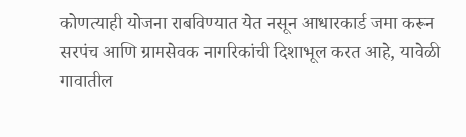कोणत्याही योजना राबविण्यात येत नसून आधारकार्ड जमा करून सरपंच आणि ग्रामसेवक नागरिकांची दिशाभूल करत आहे, यावेळी गावातील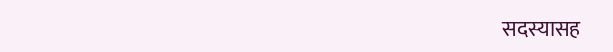सदस्यासह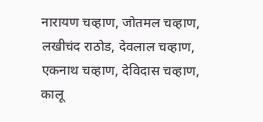नारायण चव्हाण, जोतमल चव्हाण, लखीचंद राठोड, देवलाल चव्हाण, एकनाथ चव्हाण, देविदास चव्हाण, कालू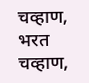चव्हाण, भरत चव्हाण,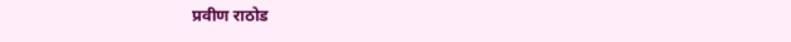प्रवीण राठोड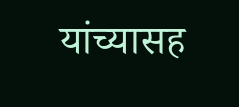यांच्यासह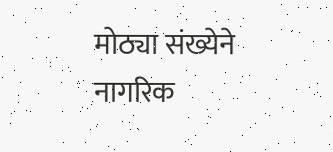मोठ्या संख्येने नागरिक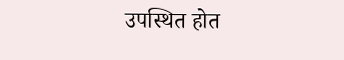उपस्थित होत